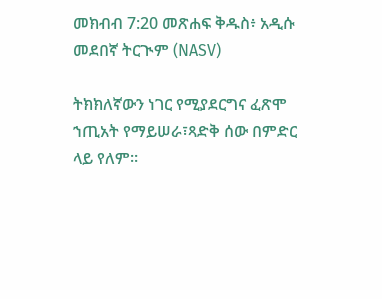መክብብ 7:20 መጽሐፍ ቅዱስ፥ አዲሱ መደበኛ ትርጒም (NASV)

ትክክለኛውን ነገር የሚያደርግና ፈጽሞ ኀጢአት የማይሠራ፣ጻድቅ ሰው በምድር ላይ የለም።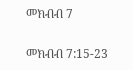መክብብ 7

መክብብ 7:15-23